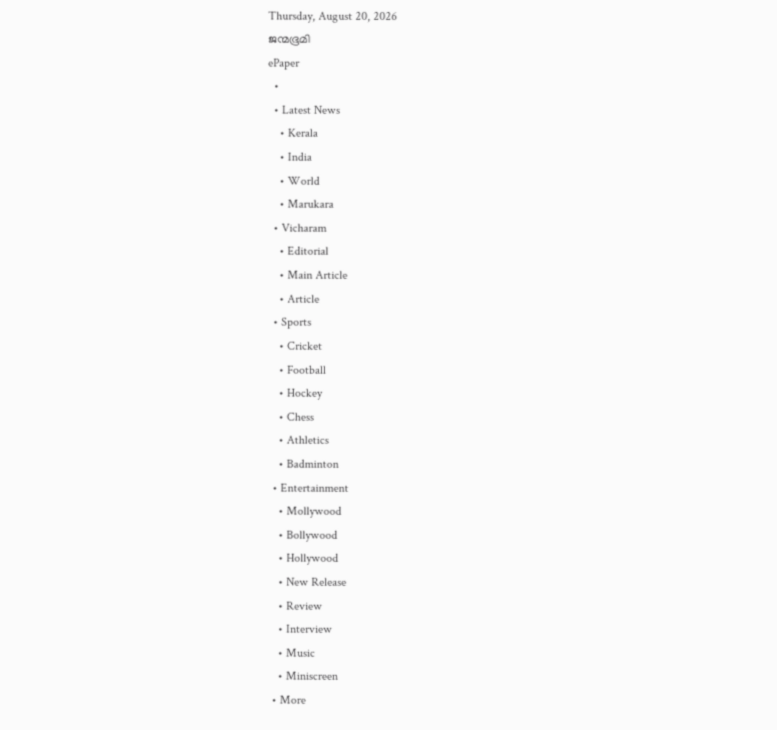Thursday, August 20, 2026
ജന്മഭൂമി
ePaper
  •
  • Latest News
    • Kerala
    • India
    • World
    • Marukara
  • Vicharam
    • Editorial
    • Main Article
    • Article
  • Sports
    • Cricket
    • Football
    • Hockey
    • Chess
    • Athletics
    • Badminton
  • Entertainment
    • Mollywood
    • Bollywood
    • Hollywood
    • New Release
    • Review
    • Interview
    • Music
    • Miniscreen
  • More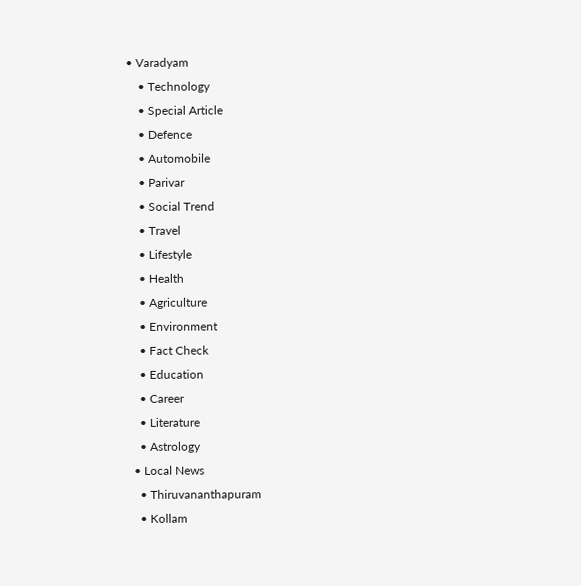• Varadyam
    • Technology
    • Special Article
    • Defence
    • Automobile
    • Parivar
    • Social Trend
    • Travel
    • Lifestyle
    • Health
    • Agriculture
    • Environment
    • Fact Check
    • Education
    • Career
    • Literature
    • Astrology
  • Local News
    • Thiruvananthapuram
    • Kollam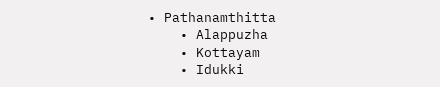• Pathanamthitta
    • Alappuzha
    • Kottayam
    • Idukki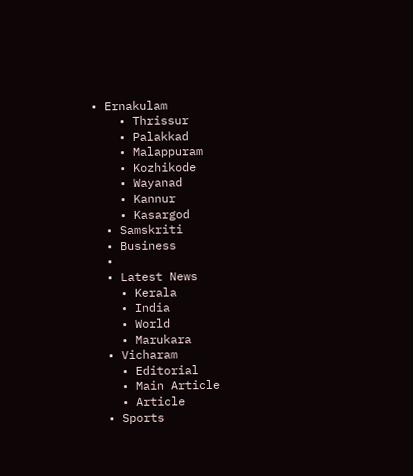• Ernakulam
    • Thrissur
    • Palakkad
    • Malappuram
    • Kozhikode
    • Wayanad
    • Kannur
    • Kasargod
  • Samskriti
  • Business
  •
  • Latest News
    • Kerala
    • India
    • World
    • Marukara
  • Vicharam
    • Editorial
    • Main Article
    • Article
  • Sports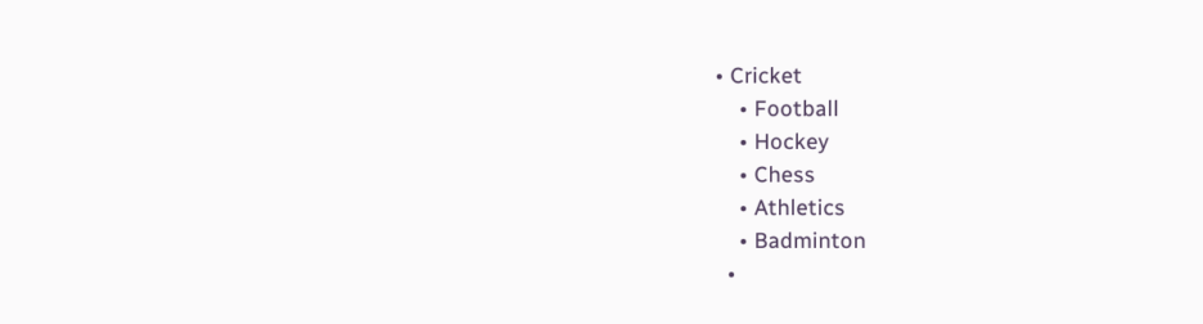• Cricket
    • Football
    • Hockey
    • Chess
    • Athletics
    • Badminton
  •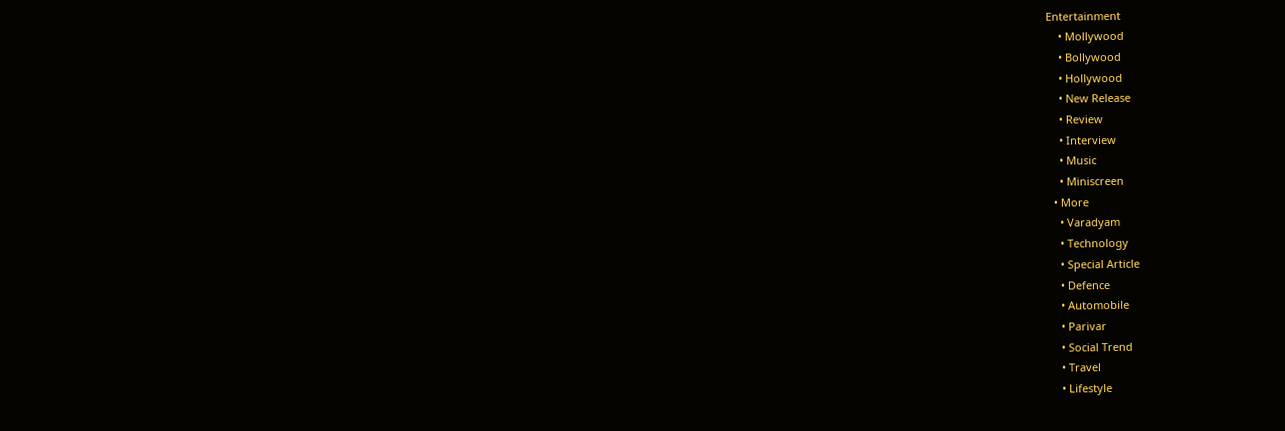Entertainment
    • Mollywood
    • Bollywood
    • Hollywood
    • New Release
    • Review
    • Interview
    • Music
    • Miniscreen
  • More
    • Varadyam
    • Technology
    • Special Article
    • Defence
    • Automobile
    • Parivar
    • Social Trend
    • Travel
    • Lifestyle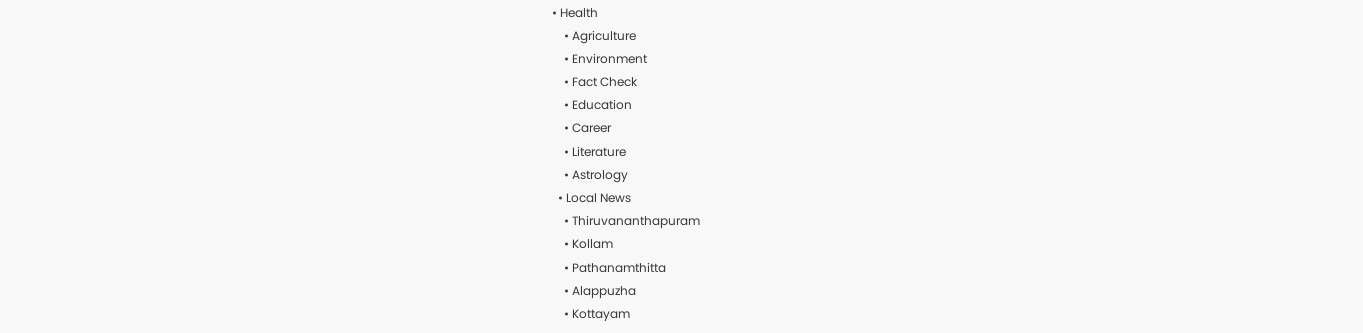• Health
    • Agriculture
    • Environment
    • Fact Check
    • Education
    • Career
    • Literature
    • Astrology
  • Local News
    • Thiruvananthapuram
    • Kollam
    • Pathanamthitta
    • Alappuzha
    • Kottayam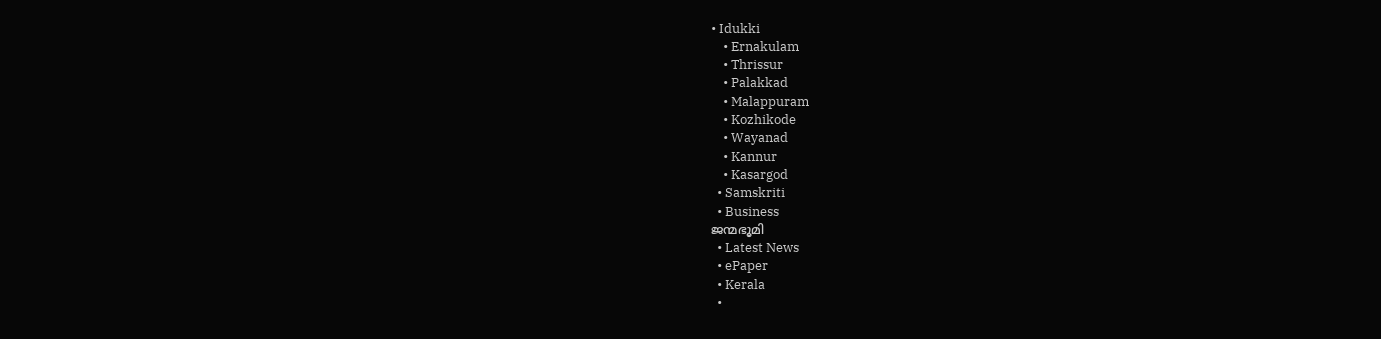• Idukki
    • Ernakulam
    • Thrissur
    • Palakkad
    • Malappuram
    • Kozhikode
    • Wayanad
    • Kannur
    • Kasargod
  • Samskriti
  • Business
ജന്മഭൂമി
  • Latest News
  • ePaper
  • Kerala
  •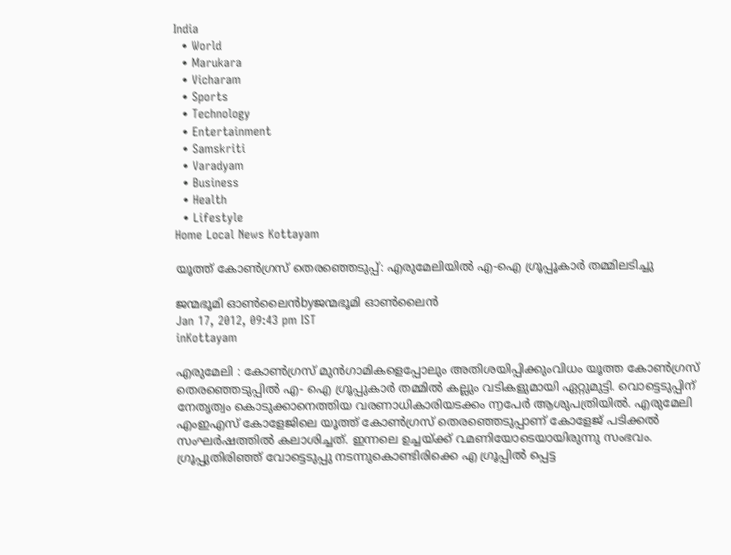India
  • World
  • Marukara
  • Vicharam
  • Sports
  • Technology
  • Entertainment
  • Samskriti
  • Varadyam
  • Business
  • Health
  • Lifestyle
Home Local News Kottayam

യൂത്ത്‌ കോണ്‍ഗ്രസ്‌ തെരഞ്ഞെടുപ്പ്‌: എരുമേലിയില്‍ എ-ഐ ഗ്രൂപ്പൂകാര്‍ തമ്മിലടിച്ചു

ജന്മഭൂമി ഓണ്‍ലൈന്‍byജന്മഭൂമി ഓണ്‍ലൈന്‍
Jan 17, 2012, 09:43 pm IST
inKottayam

എരുമേലി : കോണ്‍ഗ്രസ്‌ മുന്‍ഗാമികളെപ്പോലും അതിശയിപ്പിക്കുംവിധം യൂത്ത കോണ്‍ഗ്രസ്‌ തെരഞ്ഞെടുപ്പില്‍ എ- ഐ ഗ്രൂപ്പുകാര്‍ തമ്മില്‍ കല്ലും വടികളുമായി ഏറ്റുമുട്ടി. വൊട്ടെടുപ്പിന്‌ നേതൃത്വം കൊടുക്കാനെത്തിയ വരണാധികാരിയടക്കം ൬പേര്‍ ആശുപത്രിയില്‍. എരുമേലി എംഇഎസ്‌ കോളേജിലെ യൂത്ത്‌ കോണ്‍ഗ്രസ്‌ തെരഞ്ഞെടുപ്പാണ്‌ കോളേജ്‌ പടിക്കല്‍ സംഘര്‍ഷത്തില്‍ കലാശിച്ചത്‌. ഇന്നലെ ഉച്ചയ്‌ക്ക്‌ ൨മണിയോടെയായിരുന്നു സംഭവം. ഗ്രൂപ്പുതിരിഞ്ഞ്‌ വോട്ടെടുപ്പു നടന്നുകൊണ്ടിരിക്കെ എ ഗ്രൂപ്പില്‍ പ്പെട്ട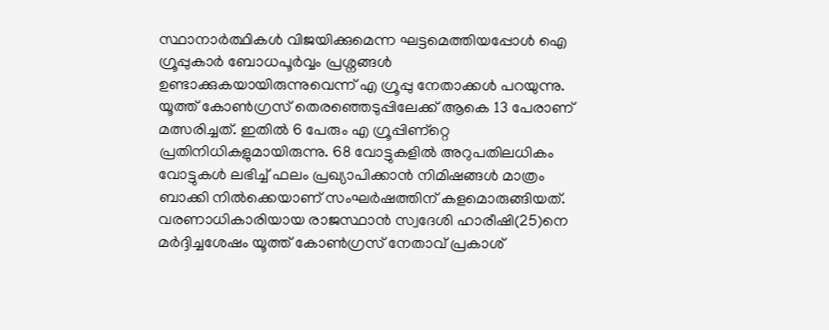സ്ഥാനാര്‍ത്ഥികള്‍ വിജയിക്കുമെന്ന ഘട്ടമെത്തിയപ്പോള്‍ ഐ ഗ്രൂപ്പുകാര്‍ ബോധപൂര്‍വ്വം പ്രശ്നങ്ങള്‍ ഉണ്ടാക്കുകയായിരുന്നുവെന്ന്‌ എ ഗ്രൂപ്പു നേതാക്കള്‍ പറയുന്നു. യൂത്ത്‌ കോണ്‍ഗ്രസ്‌ തെരഞ്ഞെടുപ്പിലേക്ക്‌ ആകെ 13 പേരാണ്‌ മത്സരിച്ചത്‌. ഇതില്‍ 6 പേരും എ ഗ്രൂപ്പിണ്റ്റെ പ്രതിനിധികളുമായിരുന്നു. 68 വോട്ടുകളില്‍ അറുപതിലധികം വോട്ടുകള്‍ ലഭിച്ച്‌ ഫലം പ്രഖ്യാപിക്കാന്‍ നിമിഷങ്ങള്‍ മാത്രം ബാക്കി നില്‍ക്കെയാണ്‌ സംഘര്‍ഷത്തിന്‌ കളമൊരുങ്ങിയത്‌. വരണാധികാരിയായ രാജസ്ഥാന്‍ സ്വദേശി ഹാരീഷി(25)നെ മര്‍ദ്ദിച്ചശേഷം യൂത്ത്‌ കോണ്‍ഗ്രസ്‌ നേതാവ്‌ പ്രകാശ്‌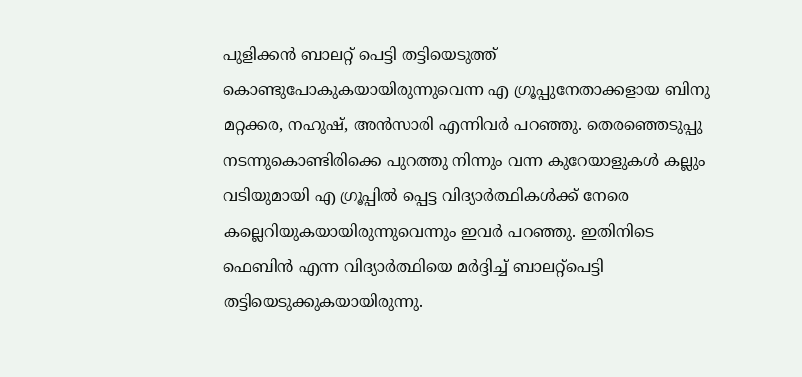പുളിക്കന്‍ ബാലറ്റ്‌ പെട്ടി തട്ടിയെടുത്ത്‌ കൊണ്ടുപോകുകയായിരുന്നുവെന്ന എ ഗ്രൂപ്പുനേതാക്കളായ ബിനു മറ്റക്കര, നഹുഷ്‌, അന്‍സാരി എന്നിവര്‍ പറഞ്ഞു. തെരഞ്ഞെടുപ്പു നടന്നുകൊണ്ടിരിക്കെ പുറത്തു നിന്നും വന്ന കുറേയാളുകള്‍ കല്ലും വടിയുമായി എ ഗ്രൂപ്പില്‍ പ്പെട്ട വിദ്യാര്‍ത്ഥികള്‍ക്ക്‌ നേരെ കല്ലെറിയുകയായിരുന്നുവെന്നും ഇവര്‍ പറഞ്ഞു. ഇതിനിടെ ഫെബിന്‍ എന്ന വിദ്യാര്‍ത്ഥിയെ മര്‍ദ്ദിച്ച്‌ ബാലറ്റ്പെട്ടി തട്ടിയെടുക്കുകയായിരുന്നു.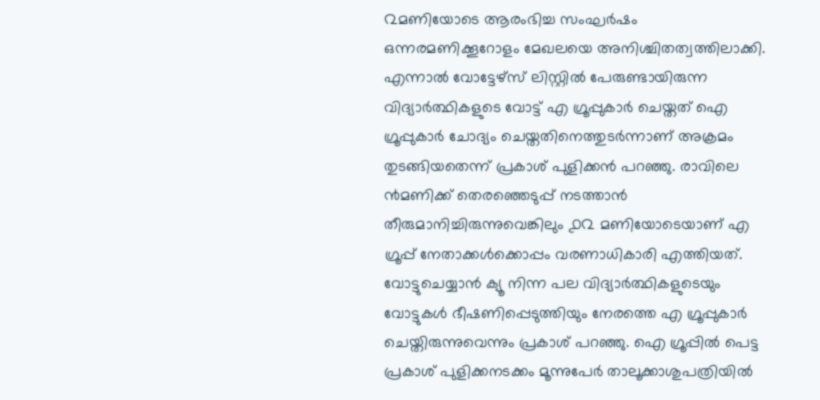൨മണിയോടെ ആരംഭിച്ച സംഘര്‍ഷം ഒന്നരമണിക്കൂറോളം മേഖലയെ അനിശ്ചിതത്വത്തിലാക്കി. എന്നാല്‍ വോട്ടേഴ്സ്‌ ലിസ്റ്റില്‍ പേരുണ്ടായിരുന്ന വിദ്യാര്‍ത്ഥികളുടെ വോട്ട്‌ എ ഗ്രൂപ്പുകാര്‍ ചെയ്തത്‌ ഐ ഗ്രൂപ്പുകാര്‍ ചോദ്യം ചെയ്തതിനെത്തുടര്‍ന്നാണ്‌ അക്രമം തുടങ്ങിയതെന്ന്‌ പ്രകാശ്‌ പുളിക്കന്‍ പറഞ്ഞു. രാവിലെ ൯മണിക്ക്‌ തെരഞ്ഞെടുപ്പ്‌ നടത്താന്‍ തീരുമാനിച്ചിരുന്നുവെങ്കിലും ൧൨ മണിയോടെയാണ്‌ എ ഗ്രൂപ്പ്‌ നേതാക്കള്‍ക്കൊപ്പം വരണാധികാരി എത്തിയത്‌. വോട്ടുചെയ്യാന്‍ ക്യൂ നിന്ന പല വിദ്യാര്‍ത്ഥികളുടെയും വോട്ടുകള്‍ ഭീഷണിപ്പെടുത്തിയും നേരത്തെ എ ഗ്രൂപ്പുകാര്‍ ചെയ്തിരുന്നുവെന്നും പ്രകാശ്‌ പറഞ്ഞു. ഐ ഗ്രൂപ്പില്‍ പെട്ട പ്രകാശ്‌ പുളിക്കനടക്കം മൂന്നുപേര്‍ താലൂക്കാശുപത്രിയില്‍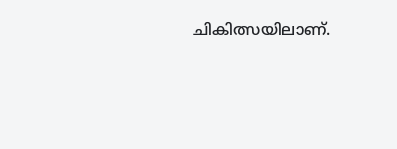ചികിത്സയിലാണ്‌.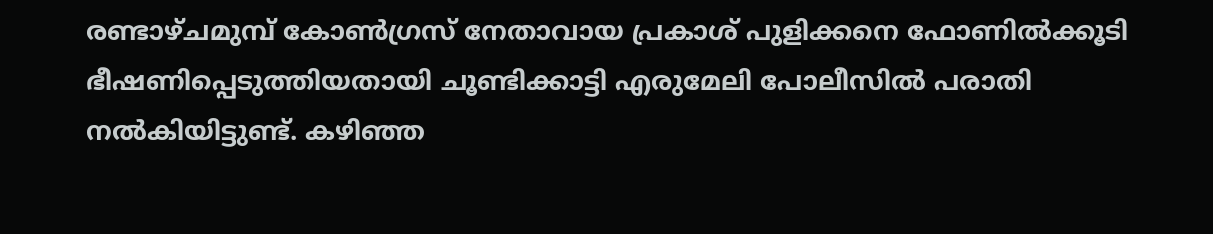രണ്ടാഴ്ചമുമ്പ്‌ കോണ്‍ഗ്രസ്‌ നേതാവായ പ്രകാശ്‌ പുളിക്കനെ ഫോണില്‍ക്കൂടി ഭീഷണിപ്പെടുത്തിയതായി ചൂണ്ടിക്കാട്ടി എരുമേലി പോലീസില്‍ പരാതി നല്‍കിയിട്ടുണ്ട്‌. കഴിഞ്ഞ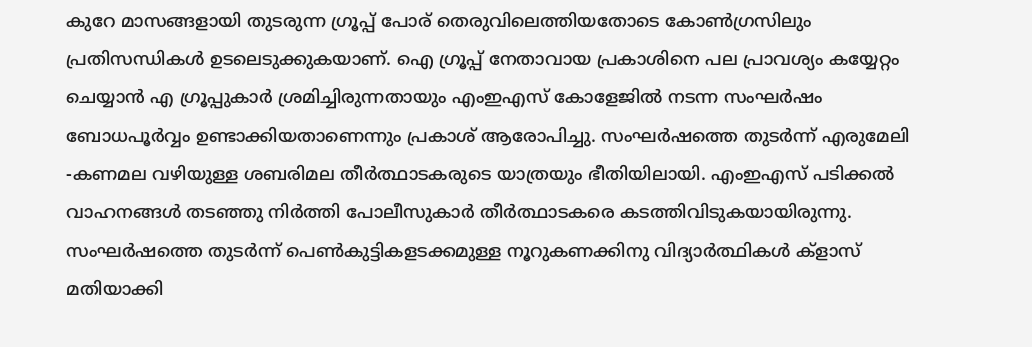കുറേ മാസങ്ങളായി തുടരുന്ന ഗ്രൂപ്പ്‌ പോര്‌ തെരുവിലെത്തിയതോടെ കോണ്‍ഗ്രസിലും പ്രതിസന്ധികള്‍ ഉടലെടുക്കുകയാണ്‌. ഐ ഗ്രൂപ്പ്‌ നേതാവായ പ്രകാശിനെ പല പ്രാവശ്യം കയ്യേറ്റം ചെയ്യാന്‍ എ ഗ്രൂപ്പുകാര്‍ ശ്രമിച്ചിരുന്നതായും എംഇഎസ്‌ കോളേജില്‍ നടന്ന സംഘര്‍ഷം ബോധപൂര്‍വ്വം ഉണ്ടാക്കിയതാണെന്നും പ്രകാശ്‌ ആരോപിച്ചു. സംഘര്‍ഷത്തെ തുടര്‍ന്ന്‌ എരുമേലി -കണമല വഴിയുള്ള ശബരിമല തീര്‍ത്ഥാടകരുടെ യാത്രയും ഭീതിയിലായി. എംഇഎസ്‌ പടിക്കല്‍ വാഹനങ്ങള്‍ തടഞ്ഞു നിര്‍ത്തി പോലീസുകാര്‍ തീര്‍ത്ഥാടകരെ കടത്തിവിടുകയായിരുന്നു. സംഘര്‍ഷത്തെ തുടര്‍ന്ന്‌ പെണ്‍കുട്ടികളടക്കമുള്ള നൂറുകണക്കിനു വിദ്യാര്‍ത്ഥികള്‍ ക്ളാസ്‌ മതിയാക്കി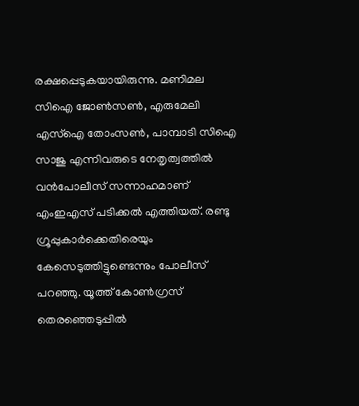രക്ഷപ്പെടുകയായിരുന്നു. മണിമല സിഐ ജോണ്‍സണ്‍, എരുമേലി എസ്‌ഐ തോംസണ്‍, പാമ്പാടി സിഐ സാജു എന്നിവരുടെ നേതൃത്വത്തില്‍ വന്‍പോലീസ്‌ സന്നാഹമാണ്‌ എംഇഎസ്‌ പടിക്കല്‍ എത്തിയത്‌. രണ്ടു ഗ്രൂപ്പുകാര്‍ക്കെതിരെയും കേസെടുത്തിട്ടുണ്ടെന്നും പോലീസ്‌ പറഞ്ഞു. യൂത്ത്‌ കോണ്‍ഗ്രസ്‌ തെരഞ്ഞെടുപ്പില്‍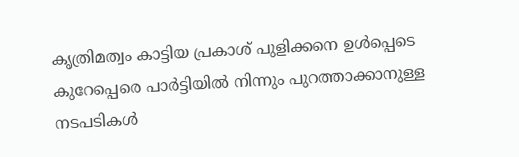കൃത്രിമത്വം കാട്ടിയ പ്രകാശ്‌ പുളിക്കനെ ഉള്‍പ്പെടെ കുറേപ്പെരെ പാര്‍ട്ടിയില്‍ നിന്നും പുറത്താക്കാനുള്ള നടപടികള്‍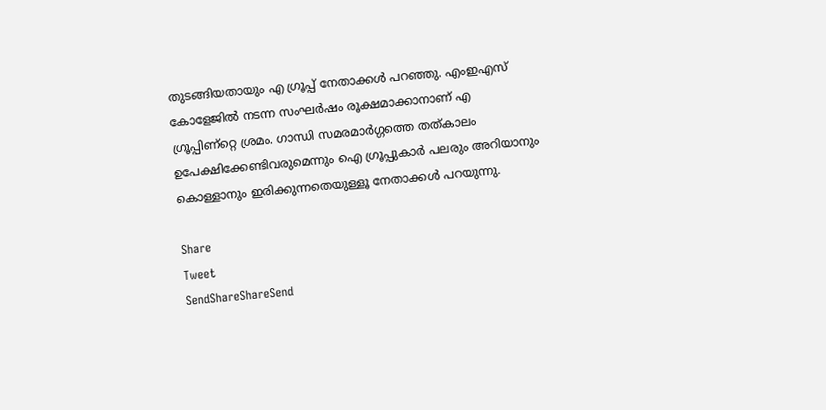തുടങ്ങിയതായും എ ഗ്രൂപ്പ്‌ നേതാക്കള്‍ പറഞ്ഞു. എംഇഎസ്‌ കോളേജില്‍ നടന്ന സംഘര്‍ഷം രൂക്ഷമാക്കാനാണ്‌ എ ഗ്രൂപ്പിണ്റ്റെ ശ്രമം. ഗാന്ധി സമരമാര്‍ഗ്ഗത്തെ തത്കാലം ഉപേക്ഷിക്കേണ്ടിവരുമെന്നും ഐ ഗ്രൂപ്പുകാര്‍ പലരും അറിയാനും കൊള്ളാനും ഇരിക്കുന്നതെയുള്ളൂ നേതാക്കള്‍ പറയുന്നു.

Share
Tweet
SendShareShareSend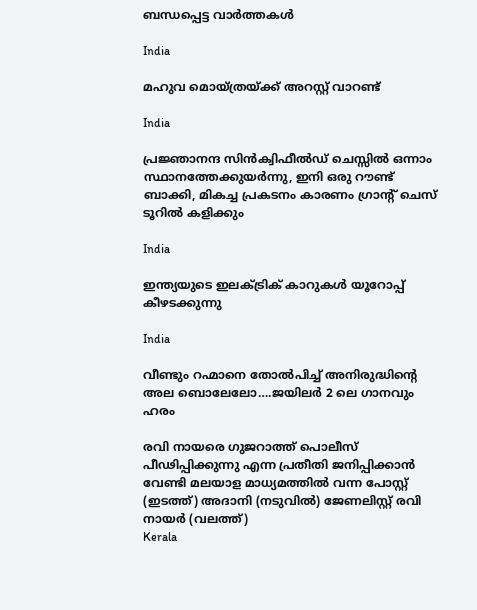ബന്ധപ്പെട്ട വാര്‍ത്തകള്‍

India

മഹുവ മൊയ്ത്രയ്‌ക്ക് അറസ്റ്റ് വാറണ്ട്

India

പ്രജ്ഞാനന്ദ സിന്‍ക്വിഫീല്‍ഡ് ചെസ്സില്‍ ഒന്നാം സ്ഥാനത്തേക്കുയര്‍ന്നു, ഇനി ഒരു റൗണ്ട് ബാക്കി, മികച്ച പ്രകടനം കാരണം ഗ്രാന്‍റ് ചെസ് ടൂറില്‍ കളിക്കും

India

ഇന്ത്യയുടെ ഇലക്ട്രിക് കാറുകള്‍ യൂറോപ്പ് കീഴടക്കുന്നു

India

വീണ്ടും റഹ്മാനെ തോല്‍പിച്ച് അനിരുദ്ധിന്റെ അല ബൊലേലോ….ജയിലര്‍ 2 ലെ ഗാനവും ഹരം

രവി നായരെ ഗുജറാത്ത് പൊലീസ് പീഢിപ്പിക്കുന്നു എന്ന പ്രതീതി ജനിപ്പിക്കാന്‍ വേണ്ടി മലയാള മാധ്യമത്തില്‍ വന്ന പോസ്റ്റ് (ഇടത്ത്) അദാനി (നടുവില്‍) ജേണലിസ്റ്റ് രവി നായര്‍ (വലത്ത്)
Kerala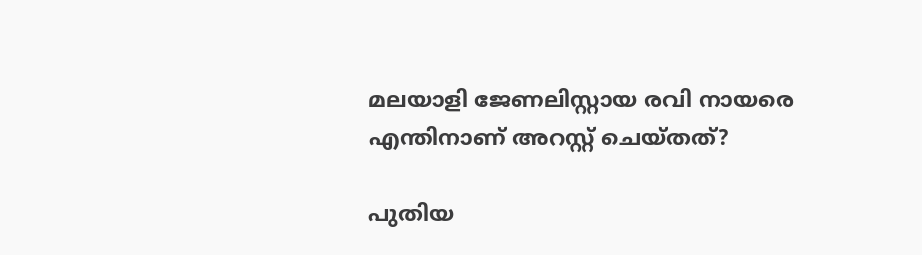മലയാളി ജേണലിസ്റ്റായ രവി നായരെ എന്തിനാണ് അറസ്റ്റ് ചെയ്തത്?

പുതിയ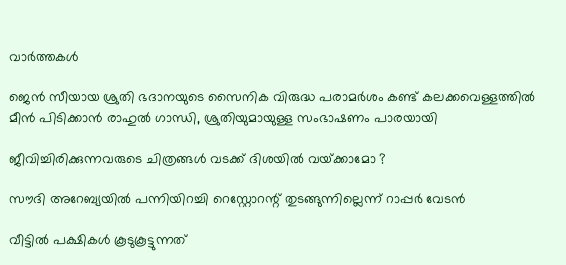വാര്‍ത്തകള്‍

ജെന്‍ സീയായ ശ്രുതി ഭദാനയുടെ സൈനിക വിരുദ്ധ പരാമർശം കണ്ട് കലക്കവെള്ളത്തില്‍ മീന്‍ പിടിക്കാന്‍ രാഹുല്‍ ഗാന്ധി, ശ്രുതിയുമായുള്ള സംഭാഷണം പാരയായി

ജീവിച്ചിരിക്കുന്നവരുടെ ചിത്രങ്ങൾ വടക്ക് ദിശയിൽ വയ്‌ക്കാമോ ?

സൗദി അറേബ്യയില്‍ പന്നിയിറച്ചി റെസ്റ്റോറന്റ് തുടങ്ങുന്നില്ലെന്ന് റാപ്പര്‍ വേടന്‍

വീട്ടിൽ പക്ഷികൾ കൂടുകൂട്ടുന്നത്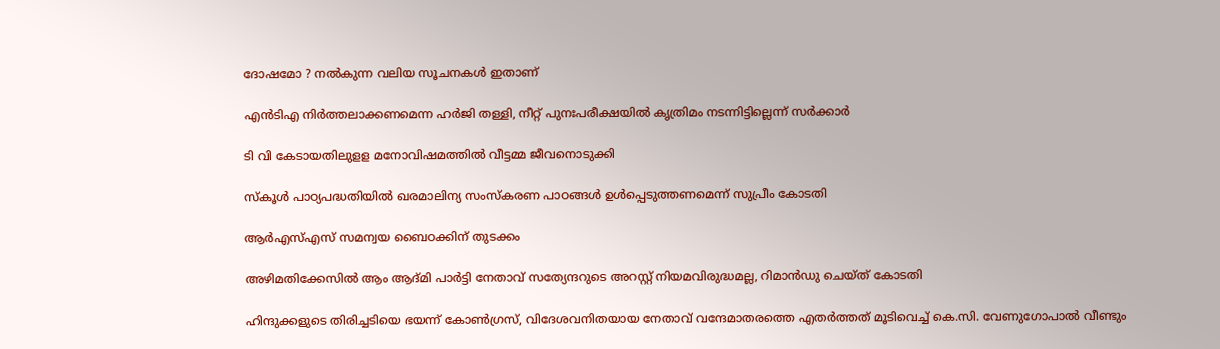ദോഷമോ ? നൽകുന്ന വലിയ സൂചനകൾ ഇതാണ്

എന്‍ടിഎ നിര്‍ത്തലാക്കണമെന്ന ഹര്‍ജി തള്ളി, നീറ്റ് പുനഃപരീക്ഷയില്‍ കൃത്രിമം നടന്നിട്ടില്ലെന്ന് സര്‍ക്കാര്‍

ടി വി കേടായതിലുളള മനോവിഷമത്തില്‍ വീട്ടമ്മ ജീവനൊടുക്കി

സ്‌കൂള്‍ പാഠ്യപദ്ധതിയില്‍ ഖരമാലിന്യ സംസ്‌കരണ പാഠങ്ങള്‍ ഉള്‍പ്പെടുത്തണമെന്ന് സുപ്രീം കോടതി

ആർഎസ്‌എസ് സമന്വയ ബൈഠക്കിന് തുടക്കം

അഴിമതിക്കേസില്‍ ആം ആദ്മി പാര്‍ട്ടി നേതാവ് സത്യേന്ദറുടെ അറസ്റ്റ് നിയമവിരുദ്ധമല്ല, റിമാന്‍ഡു ചെയ്ത് കോടതി

ഹിന്ദുക്കളുടെ തിരിച്ചടിയെ ഭയന്ന് കോണ്‍ഗ്രസ്, വിദേശവനിതയായ നേതാവ് വന്ദേമാതരത്തെ എതര്‍ത്തത് മൂടിവെച്ച് കെ.സി. വേണുഗോപാല്‍ വീണ്ടും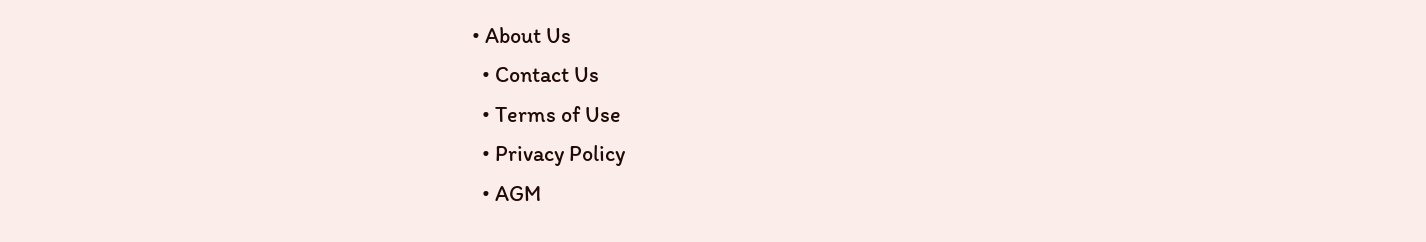• About Us
  • Contact Us
  • Terms of Use
  • Privacy Policy
  • AGM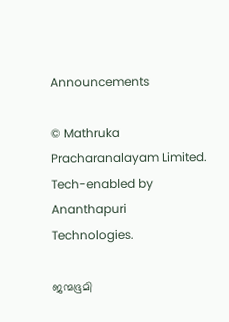Announcements

© Mathruka Pracharanalayam Limited.
Tech-enabled by Ananthapuri Technologies.

ജന്മഭൂമി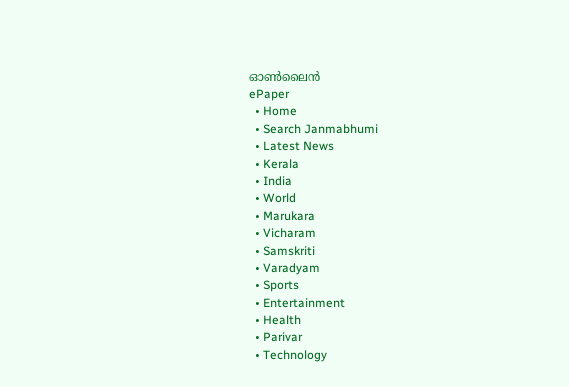ഓണ്‍ലൈന്‍
ePaper
  • Home
  • Search Janmabhumi
  • Latest News
  • Kerala
  • India
  • World
  • Marukara
  • Vicharam
  • Samskriti
  • Varadyam
  • Sports
  • Entertainment
  • Health
  • Parivar
  • Technology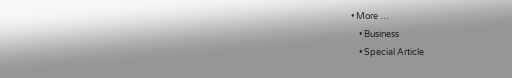• More …
    • Business
    • Special Article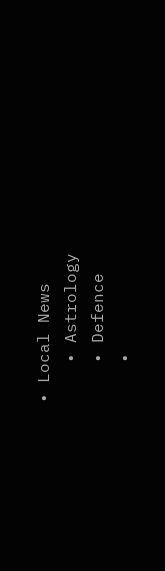• Local News
    • Astrology
    • Defence
    •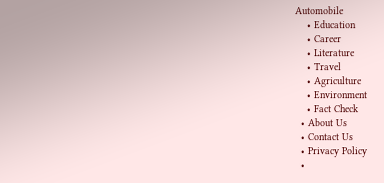Automobile
    • Education
    • Career
    • Literature
    • Travel
    • Agriculture
    • Environment
    • Fact Check
  • About Us
  • Contact Us
  • Privacy Policy
  •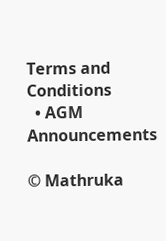Terms and Conditions
  • AGM Announcements

© Mathruka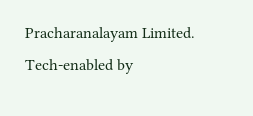Pracharanalayam Limited.
Tech-enabled by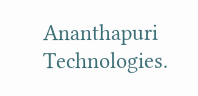Ananthapuri Technologies.